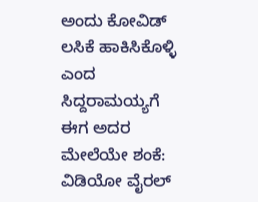ಅಂದು ಕೋವಿಡ್ ಲಸಿಕೆ ಹಾಕಿಸಿಕೊಳ್ಳಿ ಎಂದ ಸಿದ್ದರಾಮಯ್ಯಗೆ ಈಗ ಅದರ ಮೇಲೆಯೇ ಶಂಕೆ: ವಿಡಿಯೋ ವೈರಲ್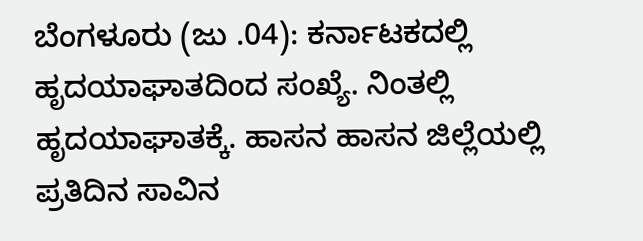ಬೆಂಗಳೂರು (ಜು .04): ಕರ್ನಾಟಕದಲ್ಲಿ ಹೃದಯಾಘಾತದಿಂದ ಸಂಖ್ಯೆ. ನಿಂತಲ್ಲಿ ಹೃದಯಾಘಾತಕ್ಕೆ. ಹಾಸನ ಹಾಸನ ಜಿಲ್ಲೆಯಲ್ಲಿ ಪ್ರತಿದಿನ ಸಾವಿನ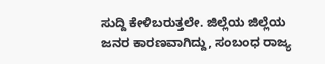ಸುದ್ದಿ ಕೇಳಿಬರುತ್ತಲೇ. ಜಿಲ್ಲೆಯ ಜಿಲ್ಲೆಯ ಜನರ ಕಾರಣವಾಗಿದ್ದು, ಸಂಬಂಧ ರಾಜ್ಯ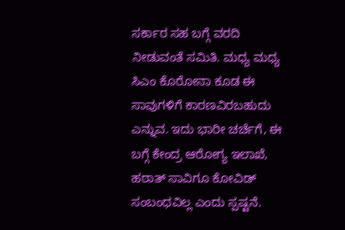ಸರ್ಕಾರ ಸಹ ಬಗ್ಗೆ ವರದಿ ನೀಡುವಂತೆ ಸಮಿತಿ. ಮಧ್ಯ ಮಧ್ಯ ಸಿಎಂ ಕೊರೋನಾ ಕೂಡ ಈ ಸಾವುಗಳಿಗೆ ಕಾರಣವಿರಬಹುದು ಎನ್ನುವ. ಇದು ಭಾರೀ ಚರ್ಚೆಗೆ, ಈ ಬಗ್ಗೆ ಕೇಂದ್ರ ಆರೋಗ್ಯ ಇಲಾಖೆ, ಹಠಾತ್ ಸಾವಿಗೂ ಕೋವಿಡ್ ಸಂಬಂಧವಿಲ್ಲ ಎಂದು ಸ್ಪಷ್ಟನೆ.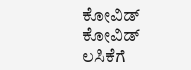ಕೋವಿಡ್ ಕೋವಿಡ್ ಲಸಿಕೆಗೆ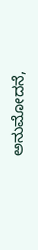ಅನುಮೋದನೆ,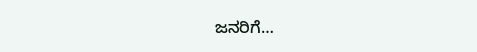ಜನರಿಗೆ…